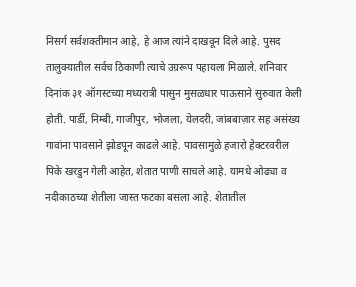निसर्ग सर्वशक्तीमान आहे, हे आज त्यांने दाखवून दिले आहे. पुसद तालुक्यातील सर्वच ठिकाणी त्याचे उग्ररूप पहायला मिळाले. शनिवार दिनांक ३१ ऑगस्टच्या मध्यरात्री पासुन मुसळधार पाऊसाने सुरुवात केली होती. पार्डी, निम्बी, गाजीपुर, भोजला, येलदरी, जांबबाज़ार सह असंख्य गावांना पावसाने झोडपून काढले आहे. पावसामुळे हजारो हेक्टरवरील पिके खरडुन गेली आहेत, शेतात पाणी साचले आहे. यामधे ओढ्या व नदीकाठच्या शेतीला जास्त फटका बसला आहे. शेतातील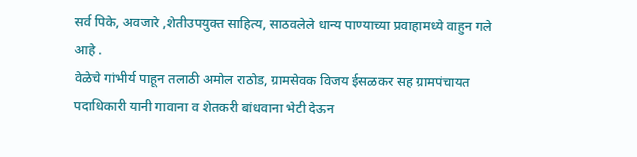सर्व पिके, अवजारे ,शेतीउपयुक्त साहित्य, साठवलेले धान्य पाण्याच्या प्रवाहामध्ये वाहुन गले आहे .
वेळेचे गांभीर्य पाहून तलाठी अमोल राठोड, ग्रामसेवक विजय ईसळकर सह ग्रामपंचायत पदाधिकारी यानी गावाना व शेतकरी बांधवाना भेटी देऊन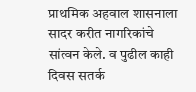प्राथमिक अहवाल शासनाला सादर करीत नागरिकांचे सांत्वन केले. व पुढील काही दिवस सतर्क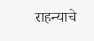राहन्याचे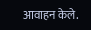आवाहन केले.